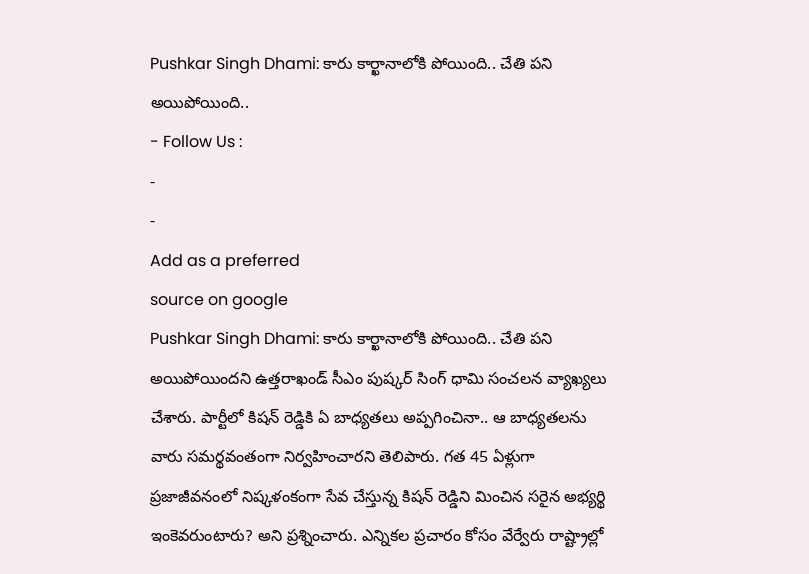Pushkar Singh Dhami: కారు కార్ఖానాలోకి పోయింది.. చేతి పని అయిపోయింది..
- Follow Us :
-
-
Add as a preferred
source on google
Pushkar Singh Dhami: కారు కార్ఖానాలోకి పోయింది.. చేతి పని అయిపోయిందని ఉత్తరాఖండ్ సీఎం పుష్కర్ సింగ్ ధామి సంచలన వ్యాఖ్యలు చేశారు. పార్టీలో కిషన్ రెడ్డికి ఏ బాధ్యతలు అప్పగించినా.. ఆ బాధ్యతలను వారు సమర్థవంతంగా నిర్వహించారని తెలిపారు. గత 45 ఏళ్లుగా ప్రజాజీవనంలో నిష్కళంకంగా సేవ చేస్తున్న కిషన్ రెడ్డిని మించిన సరైన అభ్యర్థి ఇంకెవరుంటారు? అని ప్రశ్నించారు. ఎన్నికల ప్రచారం కోసం వేర్వేరు రాష్ట్రాల్లో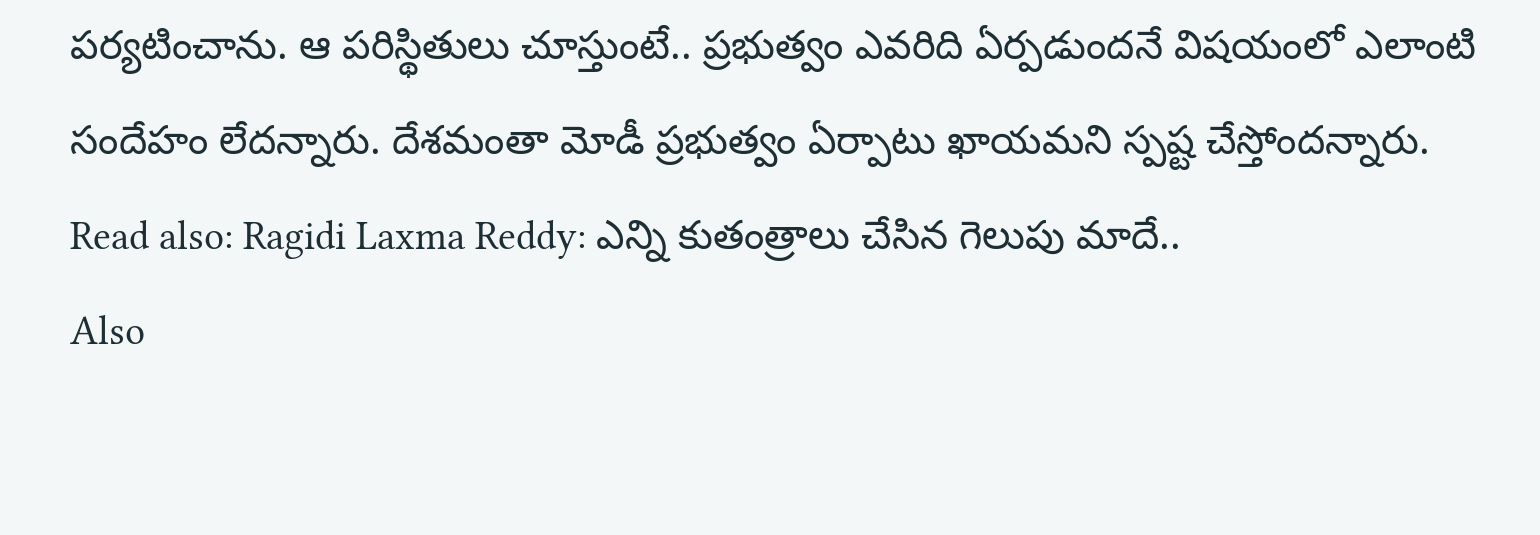పర్యటించాను. ఆ పరిస్థితులు చూస్తుంటే.. ప్రభుత్వం ఎవరిది ఏర్పడుందనే విషయంలో ఎలాంటి సందేహం లేదన్నారు. దేశమంతా మోడీ ప్రభుత్వం ఏర్పాటు ఖాయమని స్పష్ట చేస్తోందన్నారు.
Read also: Ragidi Laxma Reddy: ఎన్ని కుతంత్రాలు చేసిన గెలుపు మాదే..
Also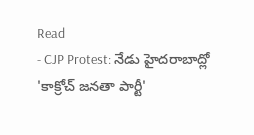Read
- CJP Protest: నేడు హైదరాబాద్లో 'కాక్రోచ్ జనతా పార్టీ'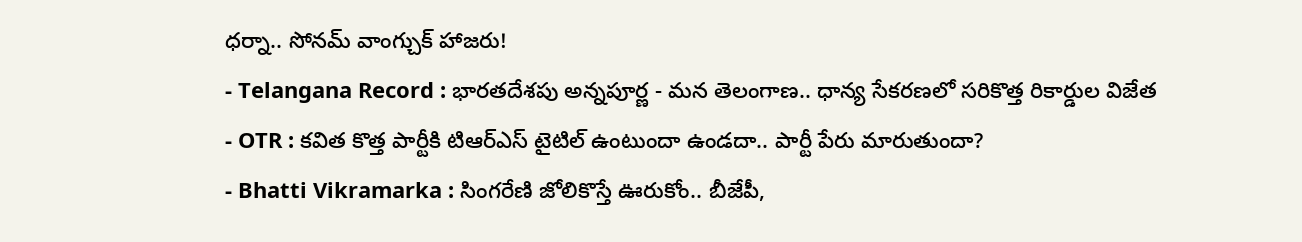ధర్నా.. సోనమ్ వాంగ్చుక్ హాజరు!
- Telangana Record : భారతదేశపు అన్నపూర్ణ - మన తెలంగాణ.. ధాన్య సేకరణలో సరికొత్త రికార్డుల విజేత
- OTR : కవిత కొత్త పార్టీకి టిఆర్ఎస్ టైటిల్ ఉంటుందా ఉండదా.. పార్టీ పేరు మారుతుందా?
- Bhatti Vikramarka : సింగరేణి జోలికొస్తే ఊరుకోం.. బీజేపీ,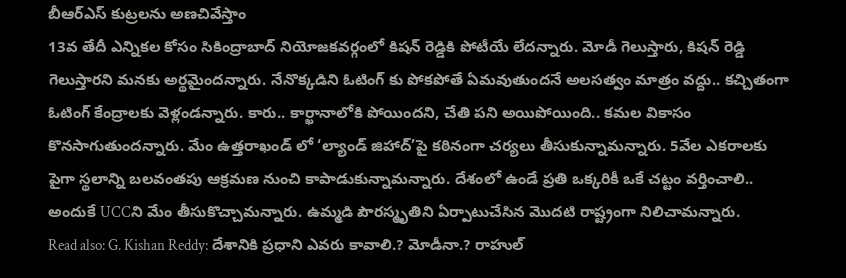బీఆర్ఎస్ కుట్రలను అణచివేస్తాం
13వ తేదీ ఎన్నికల కోసం సికింద్రాబాద్ నియోజకవర్గంలో కిషన్ రెడ్డికి పోటీయే లేదన్నారు. మోడీ గెలుస్తారు, కిషన్ రెడ్డి గెలుస్తారని మనకు అర్థమైందన్నారు. నేనొక్కడిని ఓటింగ్ కు పోకపోతే ఏమవుతుందనే అలసత్వం మాత్రం వద్దు.. కచ్చితంగా ఓటింగ్ కేంద్రాలకు వెళ్లండన్నారు. కారు.. కార్ఖానాలోకి పోయిందని, చేతి పని అయిపోయింది.. కమల వికాసం కొనసాగుతుందన్నారు. మేం ఉత్తరాఖండ్ లో ‘ల్యాండ్ జిహాద్’పై కఠినంగా చర్యలు తీసుకున్నామన్నారు. 5వేల ఎకరాలకు పైగా స్థలాన్ని బలవంతపు ఆక్రమణ నుంచి కాపాడుకున్నామన్నారు. దేశంలో ఉండే ప్రతి ఒక్కరికీ ఒకే చట్టం వర్తించాలి.. అందుకే UCCని మేం తీసుకొచ్చామన్నారు. ఉమ్మడి పౌరస్మృతిని ఏర్పాటుచేసిన మొదటి రాష్ట్రంగా నిలిచామన్నారు.
Read also: G. Kishan Reddy: దేశానికి ప్రధాని ఎవరు కావాలి.? మోడీనా.? రాహుల్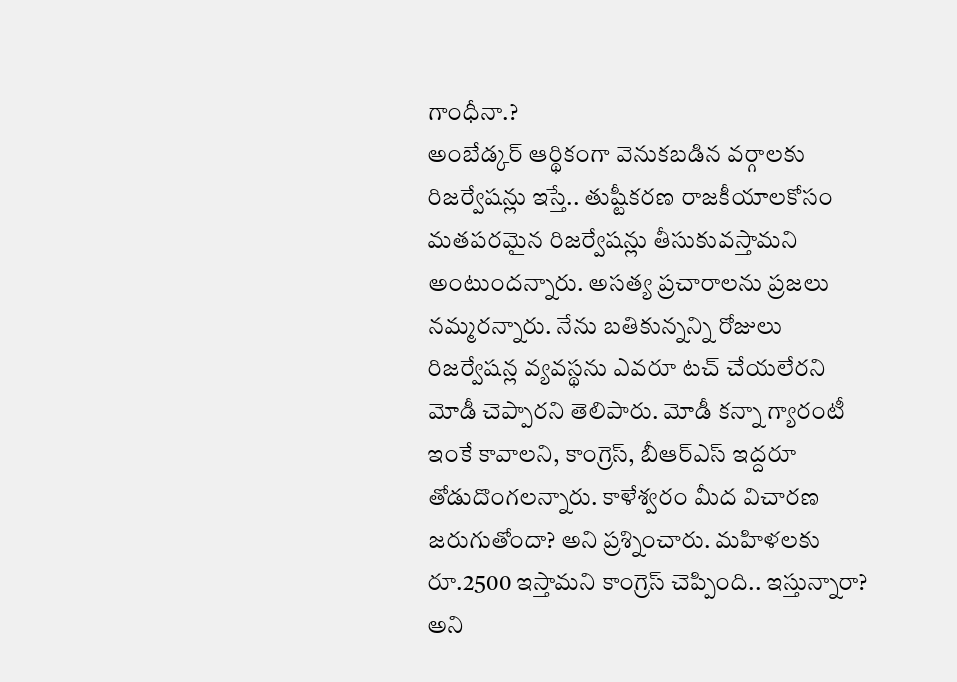గాంధీనా.?
అంబేడ్కర్ ఆర్థికంగా వెనుకబడిన వర్గాలకు రిజర్వేషన్లు ఇస్తే.. తుష్టీకరణ రాజకీయాలకోసం మతపరమైన రిజర్వేషన్లు తీసుకువస్తామని అంటుందన్నారు. అసత్య ప్రచారాలను ప్రజలు నమ్మరన్నారు. నేను బతికున్నన్ని రోజులు రిజర్వేషన్ల వ్యవస్థను ఎవరూ టచ్ చేయలేరని మోడీ చెప్పారని తెలిపారు. మోడీ కన్నా గ్యారంటీ ఇంకే కావాలని, కాంగ్రెస్, బీఆర్ఎస్ ఇద్దరూ తోడుదొంగలన్నారు. కాళేశ్వరం మీద విచారణ జరుగుతోందా? అని ప్రశ్నించారు. మహిళలకు రూ.2500 ఇస్తామని కాంగ్రెస్ చెప్పింది.. ఇస్తున్నారా? అని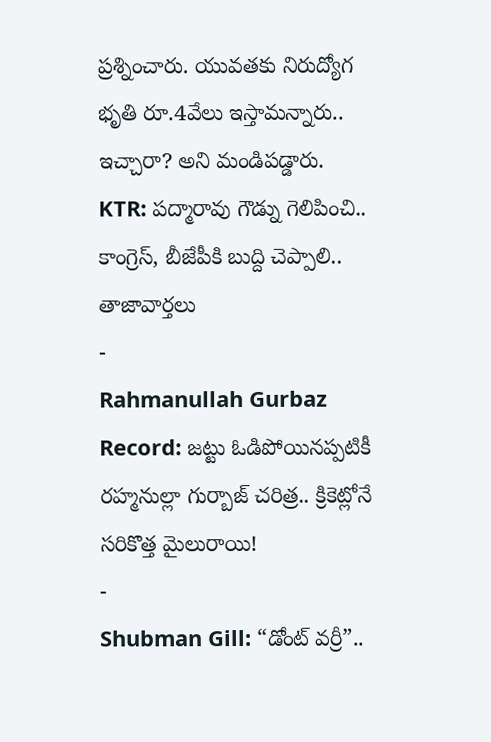ప్రశ్నించారు. యువతకు నిరుద్యోగ భృతి రూ.4వేలు ఇస్తామన్నారు.. ఇచ్చారా? అని మండిపడ్డారు.
KTR: పద్మారావు గౌడ్ను గెలిపించి.. కాంగ్రెస్, బీజేపీకి బుద్ది చెప్పాలి..
తాజావార్తలు
-
Rahmanullah Gurbaz Record: జట్టు ఓడిపోయినప్పటికీ రహ్మనుల్లా గుర్బాజ్ చరిత్ర.. క్రికెట్లోనే సరికొత్త మైలురాయి!
-
Shubman Gill: “డోంట్ వర్రీ”..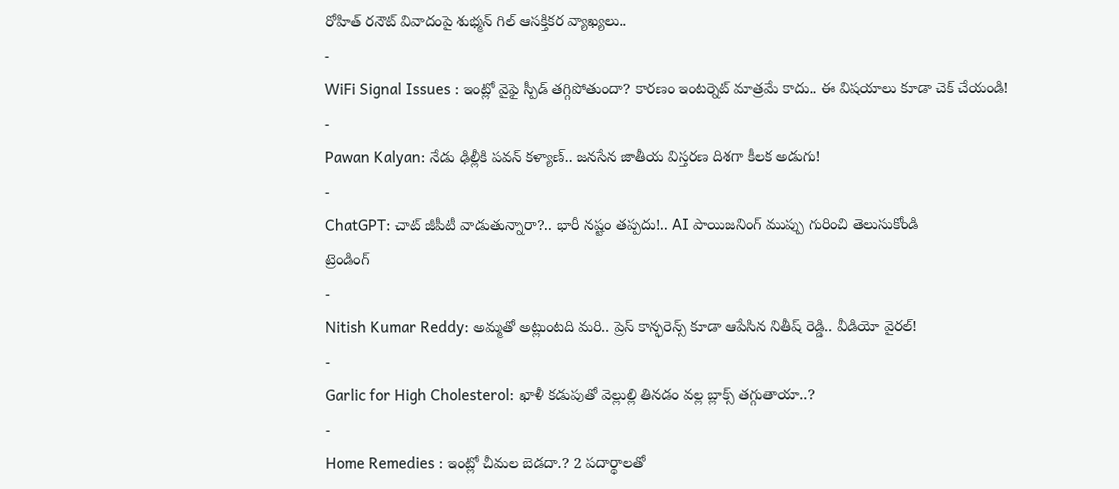రోహిత్ రనౌట్ వివాదంపై శుభ్మన్ గిల్ ఆసక్తికర వ్యాఖ్యలు..
-
WiFi Signal Issues : ఇంట్లో వైఫై స్పీడ్ తగ్గిపోతుందా? కారణం ఇంటర్నెట్ మాత్రమే కాదు.. ఈ విషయాలు కూడా చెక్ చేయండి!
-
Pawan Kalyan: నేడు ఢిల్లీకి పవన్ కళ్యాణ్.. జనసేన జాతీయ విస్తరణ దిశగా కీలక అడుగు!
-
ChatGPT: చాట్ జీపీటీ వాడుతున్నారా?.. భారీ నష్టం తప్పదు!.. AI పాయిజనింగ్ ముప్పు గురించి తెలుసుకోండి
ట్రెండింగ్
-
Nitish Kumar Reddy: అమ్మతో అట్లుంటది మరి.. ప్రెస్ కాన్ఫరెన్స్ కూడా ఆపేసిన నితీష్ రెడ్డి.. వీడియో వైరల్!
-
Garlic for High Cholesterol: ఖాళీ కడుపుతో వెల్లుల్లి తినడం వల్ల బ్లాక్స్ తగ్గుతాయా..?
-
Home Remedies : ఇంట్లో చీమల బెడదా.? 2 పదార్థాలతో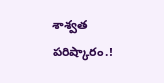శాశ్వత పరిష్కారం.!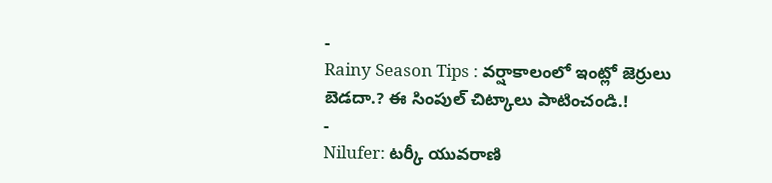-
Rainy Season Tips : వర్షాకాలంలో ఇంట్లో జెర్రులు బెడదా.? ఈ సింపుల్ చిట్కాలు పాటించండి.!
-
Nilufer: టర్కీ యువరాణి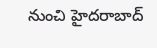నుంచి హైదరాబాద్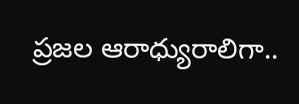ప్రజల ఆరాధ్యురాలిగా..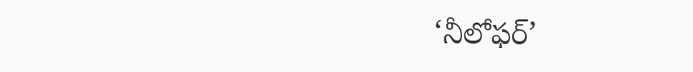‘నీలోఫర్’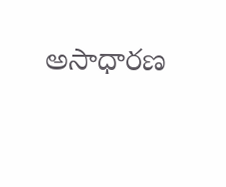అసాధారణ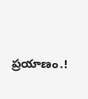ప్రయాణం.!